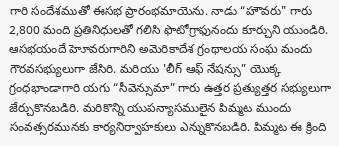గారి సందేశముతో ఈసభ ప్రారంభమాయెను. నాడు “హౌవరు" గారు 2,800 మంది ప్రతినిధులతో గలిసి ఫొటోగ్రాఫునందు కూర్చుని యుండిరి. ఆసభయందే హెూవరుగారిని అమెరికాదేశ గ్రంథాలయ సంఘ మందు గౌరవసభ్యులుగా జేసిరి. మరియు 'లీగ్ ఆఫ్ నేషన్సు” యొక్క గ్రంధభాండాగారి యగు “సీవెన్సుమా” గారు ఉత్తర ప్రత్యుత్తర సభ్యులుగా జేర్చుకొనబడిరి. మరికొన్ని యుపన్యాసములైన పిమ్మట ముందు సంవత్సరమునకు కార్యనిర్వాహకులు ఎన్నుకొనబడిరి. పిమ్మట ఈ క్రింది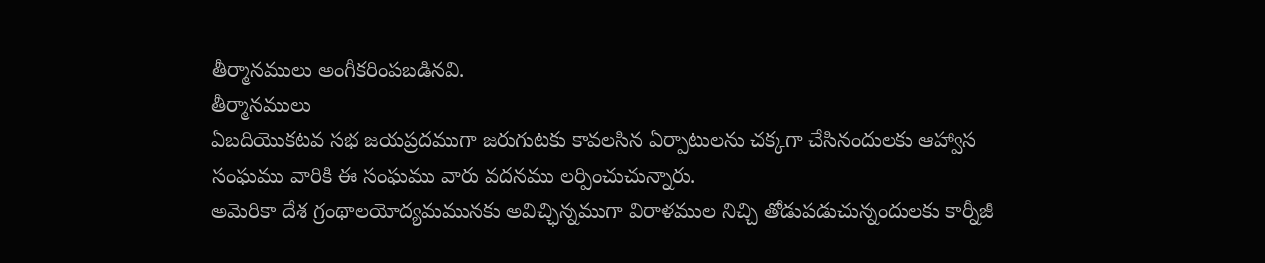తీర్మానములు అంగీకరింపబడినవి.
తీర్మానములు
ఏబదియొకటవ సభ జయప్రదముగా జరుగుటకు కావలసిన ఏర్పాటులను చక్కగా చేసినందులకు ఆహ్వాస సంఘము వారికి ఈ సంఘము వారు వదనము లర్పించుచున్నారు.
అమెరికా దేశ గ్రంథాలయోద్యమమునకు అవిచ్ఛిన్నముగా విరాళముల నిచ్చి తోడుపడుచున్నందులకు కార్నీజీ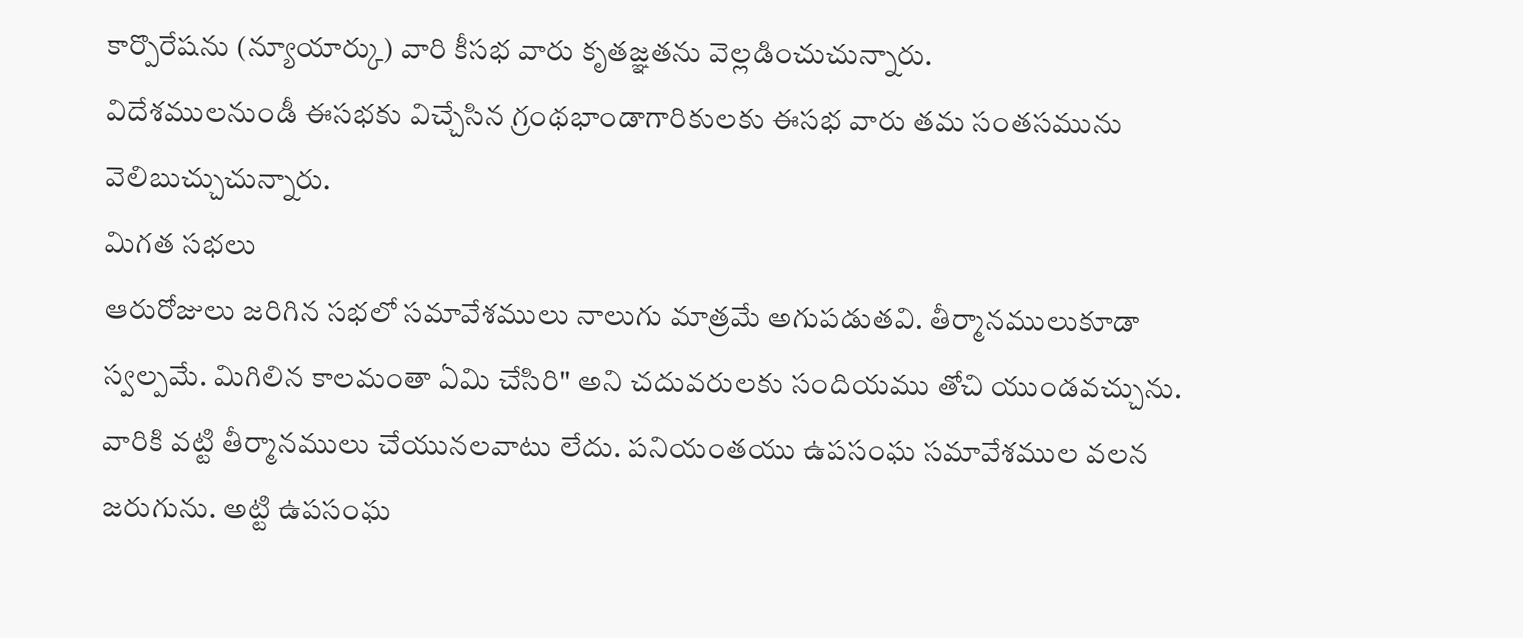కార్పొరేషను (న్యూయార్కు) వారి కీసభ వారు కృతజ్ఞతను వెల్లడించుచున్నారు.
విదేశములనుండీ ఈసభకు విచ్చేసిన గ్రంథభాండాగారికులకు ఈసభ వారు తమ సంతసమును వెలిబుచ్చుచున్నారు.
మిగత సభలు
ఆరురోజులు జరిగిన సభలో సమావేశములు నాలుగు మాత్రమే అగుపడుతవి. తీర్మానములుకూడా స్వల్పమే. మిగిలిన కాలమంతా ఏమి చేసిరి" అని చదువరులకు సందియము తోచి యుండవచ్చును. వారికి వట్టి తీర్మానములు చేయునలవాటు లేదు. పనియంతయు ఉపసంఘ సమావేశముల వలన జరుగును. అట్టి ఉపసంఘ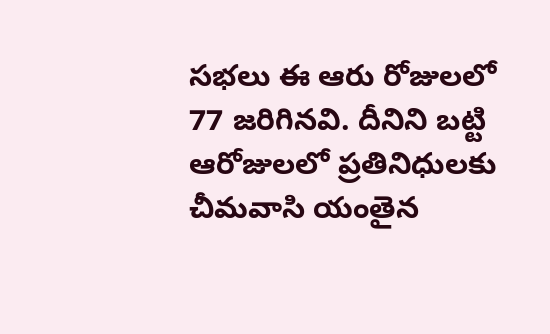సభలు ఈ ఆరు రోజులలో 77 జరిగినవి. దీనిని బట్టి ఆరోజులలో ప్రతినిధులకు చీమవాసి యంతైన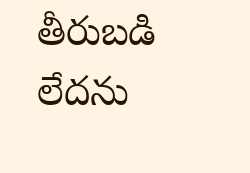తీరుబడి లేదను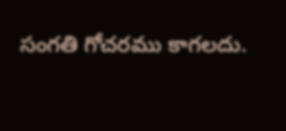సంగతి గోచరము కాగలదు.